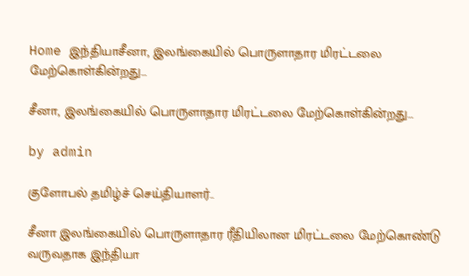Home இந்தியாசீனா, இலங்கையில் பொருளாதார மிரட்டலை மேற்கொள்கின்றது…

சீனா, இலங்கையில் பொருளாதார மிரட்டலை மேற்கொள்கின்றது…

by admin

குளோபல் தமிழ்ச் செய்தியாளர்..

சீனா இலங்கையில் பொருளாதார ரீதியிலான மிரட்டலை மேற்கொண்டு வருவதாக இந்தியா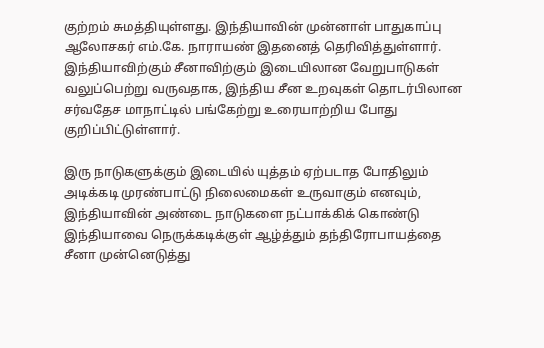குற்றம் சுமத்தியுள்ளது. இந்தியாவின் முன்னாள் பாதுகாப்பு ஆலோசகர் எம்.கே. நாராயண் இதனைத் தெரிவித்துள்ளார். இந்தியாவிற்கும் சீனாவிற்கும் இடையிலான வேறுபாடுகள் வலுப்பெற்று வருவதாக, இந்திய சீன உறவுகள் தொடர்பிலான சர்வதேச மாநாட்டில் பங்கேற்று உரையாற்றிய போது குறிப்பிட்டுள்ளார்.

இரு நாடுகளுக்கும் இடையில் யுத்தம் ஏற்படாத போதிலும் அடிக்கடி முரண்பாட்டு நிலைமைகள் உருவாகும் எனவும், இந்தியாவின் அண்டை நாடுகளை நட்பாக்கிக் கொண்டு இந்தியாவை நெருக்கடிக்குள் ஆழ்த்தும் தந்திரோபாயத்தை சீனா முன்னெடுத்து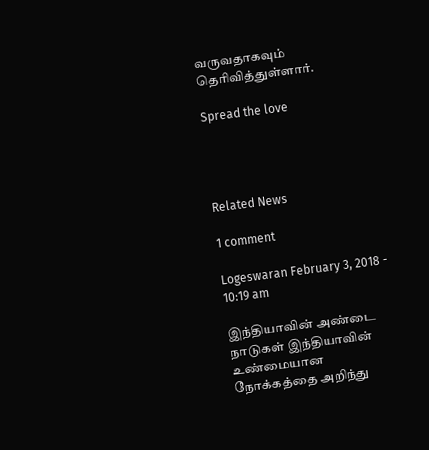வருவதாகவும் தெரிவித்துள்ளார்.

Spread the love




Related News

1 comment

Logeswaran February 3, 2018 - 10:19 am

இந்தியாவின் அண்டை நாடுகள் இந்தியாவின் உண்மையான நோக்கத்தை அறிந்து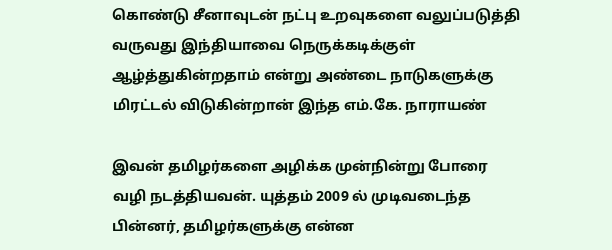கொண்டு சீனாவுடன் நட்பு உறவுகளை வலுப்படுத்தி வருவது இந்தியாவை நெருக்கடிக்குள் ஆழ்த்துகின்றதாம் என்று அண்டை நாடுகளுக்கு மிரட்டல் விடுகின்றான் இந்த எம்.கே. நாராயண்

இவன் தமிழர்களை அழிக்க முன்நின்று போரை வழி நடத்தியவன். யுத்தம் 2009 ல் முடிவடைந்த பின்னர், தமிழர்களுக்கு என்ன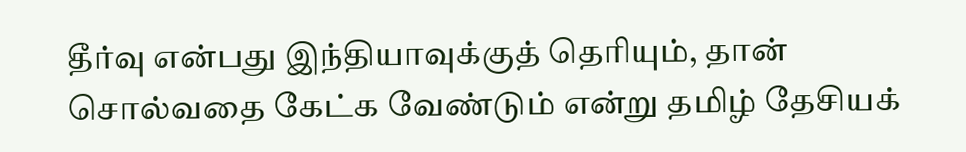தீர்வு என்பது இந்தியாவுக்குத் தெரியும், தான் சொல்வதை கேட்க வேண்டும் என்று தமிழ் தேசியக்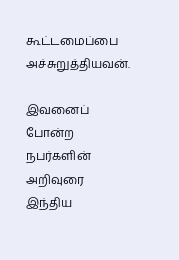கூட்டமைப்பை அச்சுறுத்தியவன்.

இவனைப் போன்ற நபர்களின் அறிவுரை இந்திய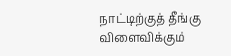நாட்டிற்குத் தீங்கு விளைவிக்கும்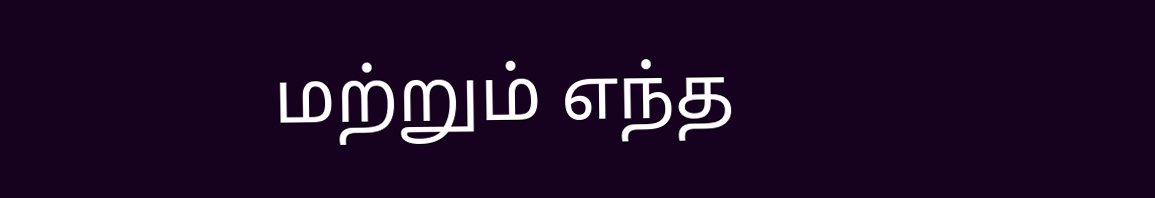மற்றும் எந்த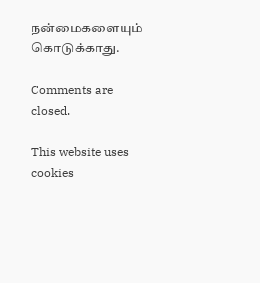நன்மைகளையும் கொடுக்காது.

Comments are closed.

This website uses cookies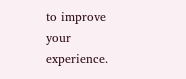to improve your experience.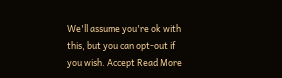We'll assume you're ok with this, but you can opt-out if you wish. Accept Read More